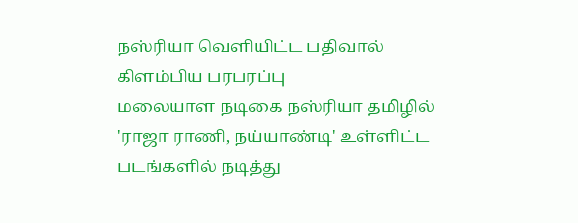நஸ்ரியா வெளியிட்ட பதிவால் கிளம்பிய பரபரப்பு
மலையாள நடிகை நஸ்ரியா தமிழில் 'ராஜா ராணி, நய்யாண்டி' உள்ளிட்ட படங்களில் நடித்து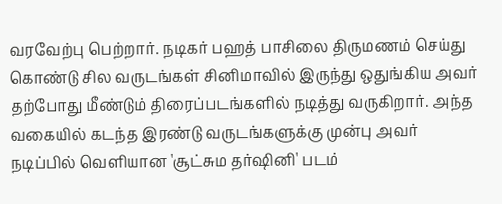வரவேற்பு பெற்றார். நடிகர் பஹத் பாசிலை திருமணம் செய்து கொண்டு சில வருடங்கள் சினிமாவில் இருந்து ஒதுங்கிய அவர் தற்போது மீண்டும் திரைப்படங்களில் நடித்து வருகிறார். அந்த வகையில் கடந்த இரண்டு வருடங்களுக்கு முன்பு அவர் நடிப்பில் வெளியான 'சூட்சும தர்ஷினி' படம்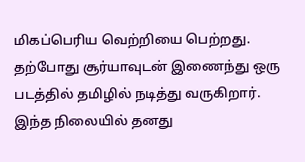மிகப்பெரிய வெற்றியை பெற்றது. தற்போது சூர்யாவுடன் இணைந்து ஒரு படத்தில் தமிழில் நடித்து வருகிறார்.
இந்த நிலையில் தனது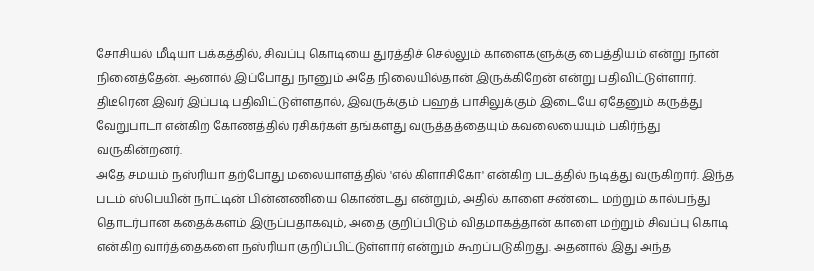சோசியல் மீடியா பக்கத்தில், சிவப்பு கொடியை துரத்திச் செல்லும் காளைகளுக்கு பைத்தியம் என்று நான் நினைத்தேன். ஆனால் இப்போது நானும் அதே நிலையில்தான் இருக்கிறேன் என்று பதிவிட்டுள்ளார். திடீரென இவர் இப்படி பதிவிட்டுள்ளதால், இவருக்கும் பஹத் பாசிலுக்கும் இடையே ஏதேனும் கருத்து வேறுபாடா என்கிற கோணத்தில் ரசிகர்கள் தங்களது வருத்தத்தையும் கவலையையும் பகிர்ந்து வருகின்றனர்.
அதே சமயம் நஸ்ரியா தற்போது மலையாளத்தில் 'எல் கிளாசிகோ' என்கிற படத்தில் நடித்து வருகிறார். இந்த படம் ஸ்பெயின் நாட்டின் பின்னணியை கொண்டது என்றும், அதில் காளை சண்டை மற்றும் கால்பந்து தொடர்பான கதைக்களம் இருப்பதாகவும், அதை குறிப்பிடும் விதமாகத்தான் காளை மற்றும் சிவப்பு கொடி என்கிற வார்த்தைகளை நஸ்ரியா குறிப்பிட்டுள்ளார் என்றும் கூறப்படுகிறது. அதனால் இது அந்த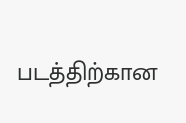படத்திற்கான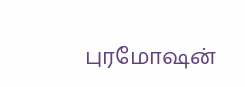புரமோஷன்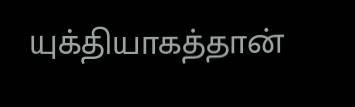யுக்தியாகத்தான்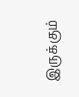இருக்கும்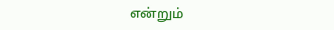என்றும்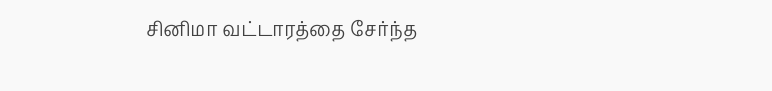சினிமா வட்டாரத்தை சேர்ந்த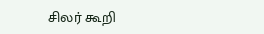சிலர் கூறி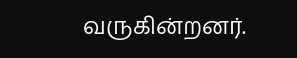வருகின்றனர்.